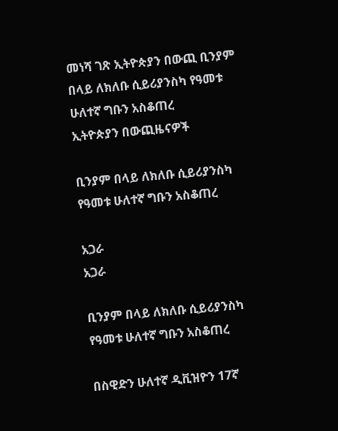መነሻ ገጽ ኢትዮጵያን በውጪ ቢንያም በላይ ለክለቡ ሲይሪያንስካ የዓመቱ ሁለተኛ ግቡን አስቆጠረ
ኢትዮጵያን በውጪዜናዎች

ቢንያም በላይ ለክለቡ ሲይሪያንስካ የዓመቱ ሁለተኛ ግቡን አስቆጠረ

አጋራ
አጋራ

ቢንያም በላይ ለክለቡ ሲይሪያንስካ የዓመቱ ሁለተኛ ግቡን አስቆጠረ

በስዊድን ሁለተኛ ዲቪዝዮን 17ኛ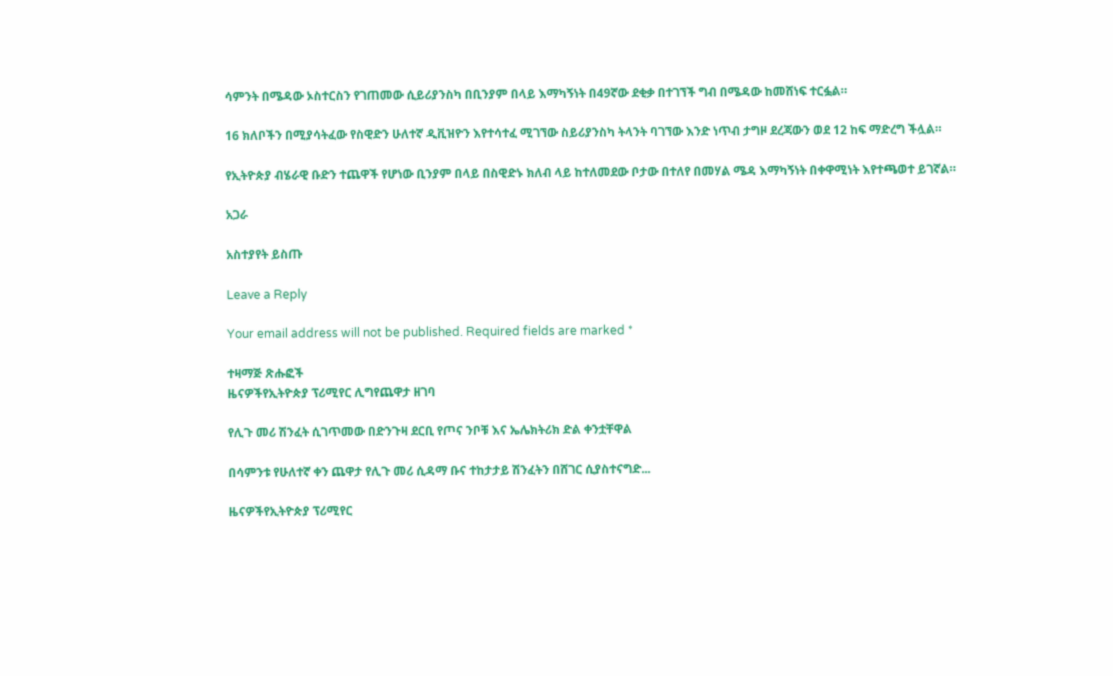ሳምንት በሜዳው ኦስተርስን የገጠመው ሲይሪያንስካ በቢንያም በላይ እማካኝነት በ49ኛው ደቂቃ በተገኘች ግብ በሜዳው ከመሸነፍ ተርፏል።

16 ክለቦችን በሚያሳትፈው የስዊድን ሁለተኛ ዲቪዝዮን እየተሳተፈ ሚገኘው ስይሪያንስካ ትላንት ባገኘው እንድ ነጥብ ታግዞ ደረጃውን ወደ 12 ከፍ ማድረግ ችሏል።

የኢትዮጵያ ብሄራዊ ቡድን ተጨዋች የሆነው ቢንያም በላይ በስዊድኑ ክለብ ላይ ከተለመደው ቦታው በተለየ በመሃል ሜዳ እማካኝነት በቀዋሚነት እየተጫወተ ይገኛል።

አጋራ

አስተያየት ይስጡ

Leave a Reply

Your email address will not be published. Required fields are marked *

ተዛማጅ ጽሑፎች
ዜናዎችየኢትዮጵያ ፕሪሚየር ሊግየጨዋታ ዘገባ

የሊጉ መሪ ሽንፈት ሲገጥመው በድንጉዛ ደርቢ የጦና ንቦቹ እና ኤሌክትሪክ ድል ቀንቷቸዋል

በሳምንቱ የሁለተኛ ቀን ጨዋታ የሊጉ መሪ ሲዳማ ቡና ተከታታይ ሽንፈትን በሸገር ሲያስተናግድ...

ዜናዎችየኢትዮጵያ ፕሪሚየር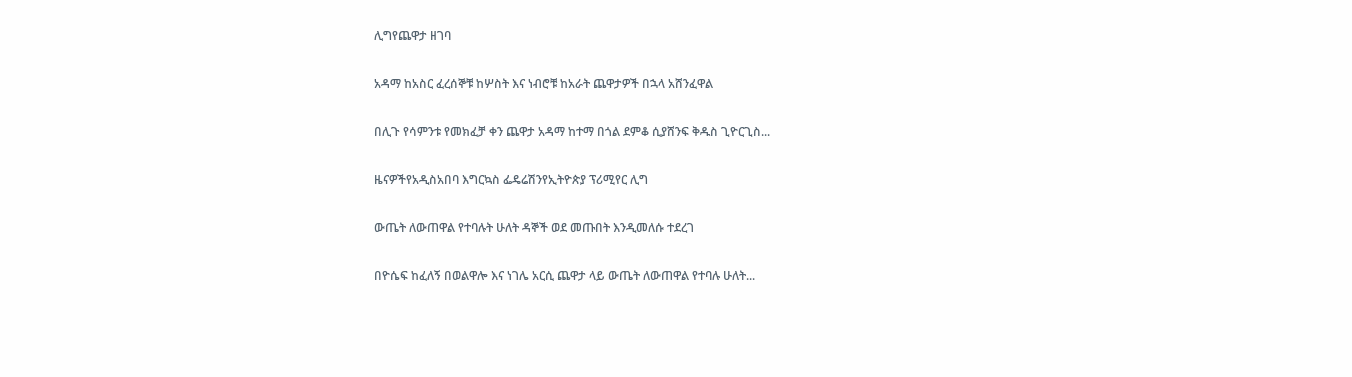ሊግየጨዋታ ዘገባ

አዳማ ከአስር ፈረሰኞቹ ከሦስት እና ነብሮቹ ከአራት ጨዋታዎች በኋላ አሸንፈዋል

በሊጉ የሳምንቱ የመክፈቻ ቀን ጨዋታ አዳማ ከተማ በጎል ደምቆ ሲያሸንፍ ቅዱስ ጊዮርጊስ...

ዜናዎችየአዲስአበባ እግርኳስ ፌዴሬሽንየኢትዮጵያ ፕሪሚየር ሊግ

ውጤት ለውጠዋል የተባሉት ሁለት ዳኞች ወደ መጡበት እንዲመለሱ ተደረገ

በዮሴፍ ከፈለኝ በወልዋሎ እና ነገሌ አርሲ ጨዋታ ላይ ውጤት ለውጠዋል የተባሉ ሁለት...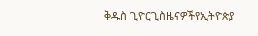ቅዱስ ጊዮርጊስዜናዎችየኢትዮጵያ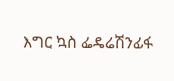እግር ኳስ ፌዴሬሽንፊፋ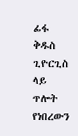ፊፋ ቅዱስ ጊዮርጊስ ላይ ጥሎት የነበረውን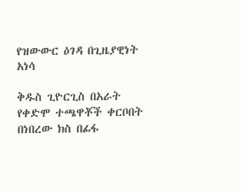የዝውውር ዕገዳ በጊዜያዊነት አነሳ

ቅዱስ ጊዮርጊስ በአራት የቀድሞ ተጫዋቾች ቀርቦበት በነበረው ክስ በፊፋ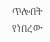ጥሎበት የነበረው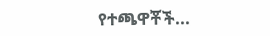የተጫዋቾች...